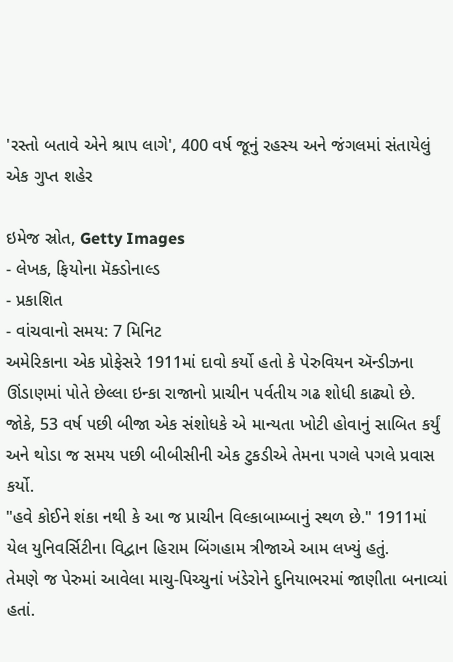'રસ્તો બતાવે એને શ્રાપ લાગે', 400 વર્ષ જૂનું રહસ્ય અને જંગલમાં સંતાયેલું એક ગુપ્ત શહેર

ઇમેજ સ્રોત, Getty Images
- લેખક, ફિયોના મૅક્ડોનાલ્ડ
- પ્રકાશિત
- વાંચવાનો સમય: 7 મિનિટ
અમેરિકાના એક પ્રોફેસરે 1911માં દાવો કર્યો હતો કે પેરુવિયન ઍન્ડીઝના ઊંડાણમાં પોતે છેલ્લા ઇન્કા રાજાનો પ્રાચીન પર્વતીય ગઢ શોધી કાઢ્યો છે. જોકે, 53 વર્ષ પછી બીજા એક સંશોધકે એ માન્યતા ખોટી હોવાનું સાબિત કર્યું અને થોડા જ સમય પછી બીબીસીની એક ટુકડીએ તેમના પગલે પગલે પ્રવાસ કર્યો.
"હવે કોઈને શંકા નથી કે આ જ પ્રાચીન વિલ્કાબામ્બાનું સ્થળ છે." 1911માં યેલ યુનિવર્સિટીના વિદ્વાન હિરામ બિંગહામ ત્રીજાએ આમ લખ્યું હતું.
તેમણે જ પેરુમાં આવેલા માચુ-પિચ્ચુનાં ખંડેરોને દુનિયાભરમાં જાણીતા બનાવ્યાં હતાં.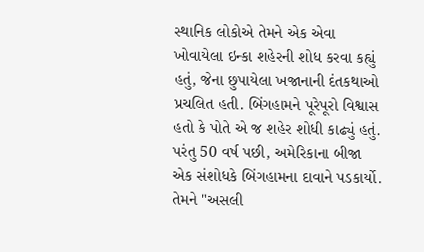સ્થાનિક લોકોએ તેમને એક એવા ખોવાયેલા ઇન્કા શહેરની શોધ કરવા કહ્યું હતું, જેના છુપાયેલા ખજાનાની દંતકથાઓ પ્રચલિત હતી. બિંગહામને પૂરેપૂરો વિશ્વાસ હતો કે પોતે એ જ શહેર શોધી કાઢ્યું હતું.
પરંતુ 50 વર્ષ પછી, અમેરિકાના બીજા એક સંશોધકે બિંગહામના દાવાને પડકાર્યો. તેમને "અસલી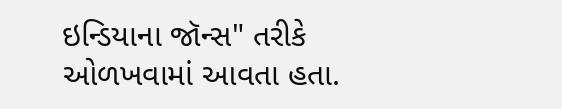ઇન્ડિયાના જૉન્સ" તરીકે ઓળખવામાં આવતા હતા.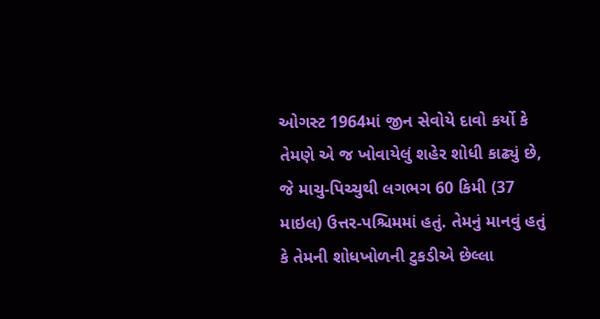ઓગસ્ટ 1964માં જીન સેવોયે દાવો કર્યો કે તેમણે એ જ ખોવાયેલું શહેર શોધી કાઢ્યું છે, જે માચુ-પિચ્ચુથી લગભગ 60 કિમી (37 માઇલ) ઉત્તર-પશ્ચિમમાં હતું. તેમનું માનવું હતું કે તેમની શોધખોળની ટુકડીએ છેલ્લા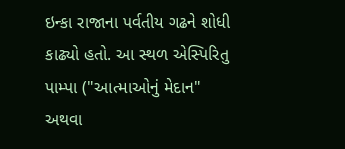ઇન્કા રાજાના પર્વતીય ગઢને શોધી કાઢ્યો હતો. આ સ્થળ એસ્પિરિતુ પામ્પા ("આત્માઓનું મેદાન" અથવા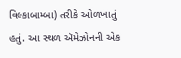વિલ્કાબામ્બા) તરીકે ઓળખાતું હતું. આ સ્થળ ઍમેઝોનની એક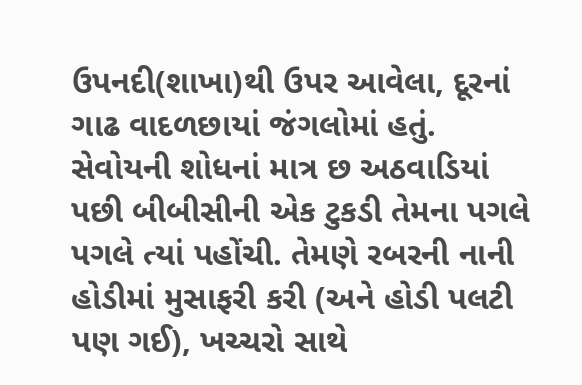ઉપનદી(શાખા)થી ઉપર આવેલા, દૂરનાં ગાઢ વાદળછાયાં જંગલોમાં હતું.
સેવોયની શોધનાં માત્ર છ અઠવાડિયાં પછી બીબીસીની એક ટુકડી તેમના પગલે પગલે ત્યાં પહોંચી. તેમણે રબરની નાની હોડીમાં મુસાફરી કરી (અને હોડી પલટી પણ ગઈ), ખચ્ચરો સાથે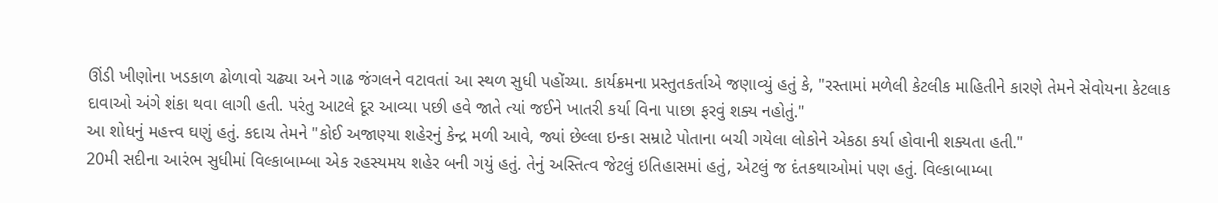ઊંડી ખીણોના ખડકાળ ઢોળાવો ચઢ્યા અને ગાઢ જંગલને વટાવતાં આ સ્થળ સુધી પહોંચ્યા. કાર્યક્રમના પ્રસ્તુતકર્તાએ જણાવ્યું હતું કે, "રસ્તામાં મળેલી કેટલીક માહિતીને કારણે તેમને સેવોયના કેટલાક દાવાઓ અંગે શંકા થવા લાગી હતી. પરંતુ આટલે દૂર આવ્યા પછી હવે જાતે ત્યાં જઈને ખાતરી કર્યા વિના પાછા ફરવું શક્ય નહોતું."
આ શોધનું મહત્ત્વ ઘણું હતું. કદાચ તેમને "કોઈ અજાણ્યા શહેરનું કેન્દ્ર મળી આવે, જ્યાં છેલ્લા ઇન્કા સમ્રાટે પોતાના બચી ગયેલા લોકોને એકઠા કર્યા હોવાની શક્યતા હતી."
20મી સદીના આરંભ સુધીમાં વિલ્કાબામ્બા એક રહસ્યમય શહેર બની ગયું હતું. તેનું અસ્તિત્વ જેટલું ઇતિહાસમાં હતું, એટલું જ દંતકથાઓમાં પણ હતું. વિલ્કાબામ્બા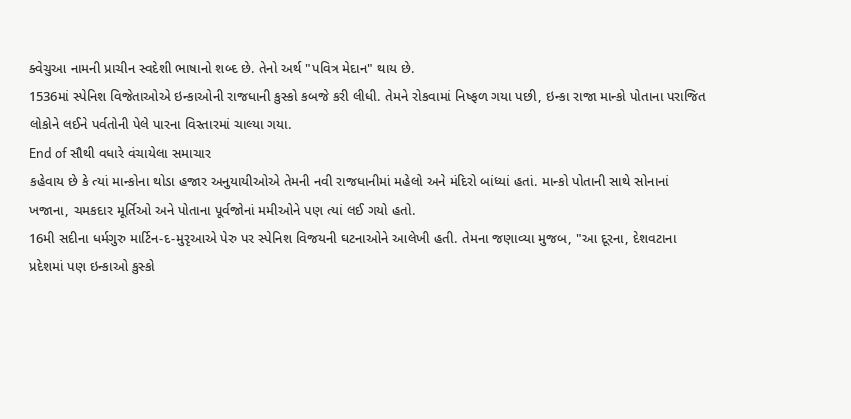ક્વેચુઆ નામની પ્રાચીન સ્વદેશી ભાષાનો શબ્દ છે. તેનો અર્થ "પવિત્ર મેદાન" થાય છે.
1536માં સ્પેનિશ વિજેતાઓએ ઇન્કાઓની રાજધાની કુસ્કો કબજે કરી લીધી. તેમને રોકવામાં નિષ્ફળ ગયા પછી, ઇન્કા રાજા માન્કો પોતાના પરાજિત લોકોને લઈને પર્વતોની પેલે પારના વિસ્તારમાં ચાલ્યા ગયા.
End of સૌથી વધારે વંચાયેલા સમાચાર
કહેવાય છે કે ત્યાં માન્કોના થોડા હજાર અનુયાયીઓએ તેમની નવી રાજધાનીમાં મહેલો અને મંદિરો બાંધ્યાં હતાં. માન્કો પોતાની સાથે સોનાનાં ખજાના, ચમકદાર મૂર્તિઓ અને પોતાના પૂર્વજોનાં મમીઓને પણ ત્યાં લઈ ગયો હતો.
16મી સદીના ધર્મગુરુ માર્ટિન-દ-મુરૃઆએ પેરુ પર સ્પેનિશ વિજયની ઘટનાઓને આલેખી હતી. તેમના જણાવ્યા મુજબ, "આ દૂરના, દેશવટાના પ્રદેશમાં પણ ઇન્કાઓ કુસ્કો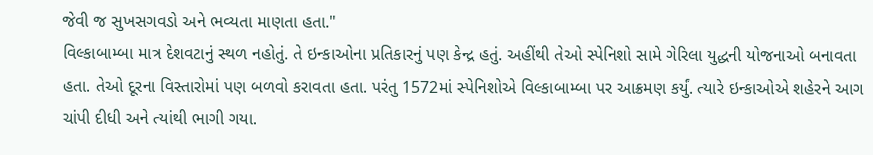જેવી જ સુખસગવડો અને ભવ્યતા માણતા હતા."
વિલ્કાબામ્બા માત્ર દેશવટાનું સ્થળ નહોતું. તે ઇન્કાઓના પ્રતિકારનું પણ કેન્દ્ર હતું. અહીંથી તેઓ સ્પેનિશો સામે ગેરિલા યુદ્ધની યોજનાઓ બનાવતા હતા. તેઓ દૂરના વિસ્તારોમાં પણ બળવો કરાવતા હતા. પરંતુ 1572માં સ્પેનિશોએ વિલ્કાબામ્બા પર આક્રમણ કર્યું. ત્યારે ઇન્કાઓએ શહેરને આગ ચાંપી દીધી અને ત્યાંથી ભાગી ગયા.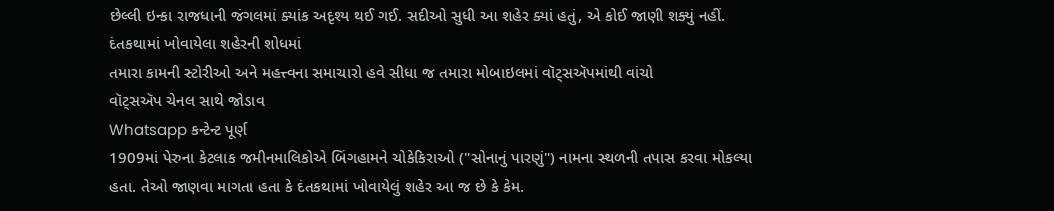છેલ્લી ઇન્કા રાજધાની જંગલમાં ક્યાંક અદૃશ્ય થઈ ગઈ. સદીઓ સુધી આ શહેર ક્યાં હતું, એ કોઈ જાણી શક્યું નહીં.
દંતકથામાં ખોવાયેલા શહેરની શોધમાં
તમારા કામની સ્ટોરીઓ અને મહત્ત્વના સમાચારો હવે સીધા જ તમારા મોબાઇલમાં વૉટ્સઍપમાંથી વાંચો
વૉટ્સઍપ ચેનલ સાથે જોડાવ
Whatsapp કન્ટેન્ટ પૂર્ણ
1909માં પેરુના કેટલાક જમીનમાલિકોએ બિંગહામને ચોકેકિરાઓ ("સોનાનું પારણું") નામના સ્થળની તપાસ કરવા મોકલ્યા હતા. તેઓ જાણવા માગતા હતા કે દંતકથામાં ખોવાયેલું શહેર આ જ છે કે કેમ.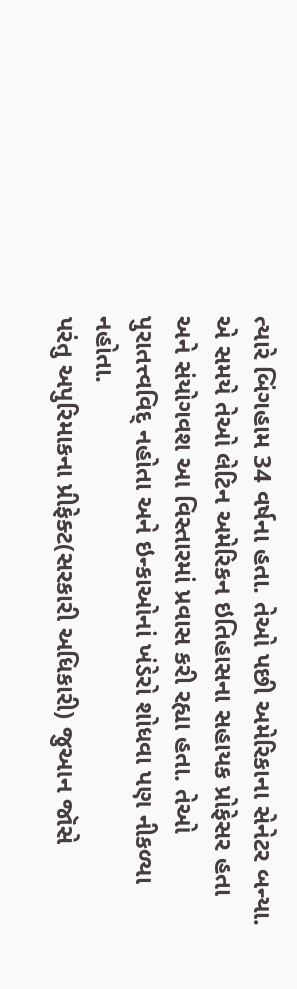ત્યારે બિંગહામ 34 વર્ષના હતા. તેઓ પછી અમેરિકાના સેનેટર બન્યા. એ સમયે તેઓ લેટિન અમેરિકન ઇતિહાસના સહાયક પ્રોફેસર હતા અને સંયોગવશ આ વિસ્તારમાં પ્રવાસ કરી રહ્યા હતા. તેઓ પુરાતત્ત્વવિદ્ નહોતા અને ઇન્કાઓનાં ખંડેરો શોધવા પણ નીકળ્યા નહોતા.
પરંતુ અપુરિમાકના પ્રીફેક્ટ(સરકારી અધિકારી) જુઆન જૉસે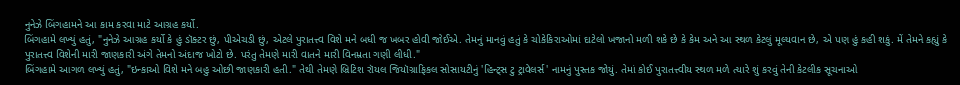નુનેઝે બિંગહામને આ કામ કરવા માટે આગ્રહ કર્યો.
બિંગહામે લખ્યું હતું, "નુનેઝે આગ્રહ કર્યો કે હું ડૉક્ટર છું, પીએચડી છું, એટલે પુરાતત્ત્વ વિશે મને બધી જ ખબર હોવી જોઈએ. તેમનું માનવું હતું કે ચોકેકિરાઓમાં દાટેલો ખજાનો મળી શકે છે કે કેમ અને આ સ્થળ કેટલું મૂલ્યવાન છે, એ પણ હું કહી શકું. મેં તેમને કહ્યું કે પુરાતત્ત્વ વિશેની મારી જાણકારી અંગે તેમનો અંદાજ ખોટો છે. પરંતુ તેમણે મારી વાતને મારી વિનમ્રતા ગણી લીધી."
બિંગહામે આગળ લખ્યું હતું, "ઇન્કાઓ વિશે મને બહુ ઓછી જાણકારી હતી." તેથી તેમણે બ્રિટિશ રૉયલ જિયૉગ્રાફિકલ સોસાયટીનું 'હિન્ટ્સ ટુ ટ્રાવેલર્સ' નામનું પુસ્તક જોયું. તેમાં કોઈ પુરાતત્ત્વીય સ્થળ મળે ત્યારે શું કરવું તેની કેટલીક સૂચનાઓ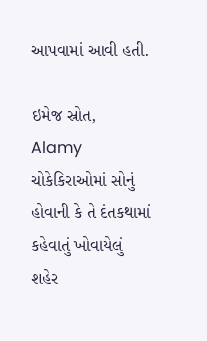આપવામાં આવી હતી.

ઇમેજ સ્રોત, Alamy
ચોકેકિરાઓમાં સોનું હોવાની કે તે દંતકથામાં કહેવાતું ખોવાયેલું શહેર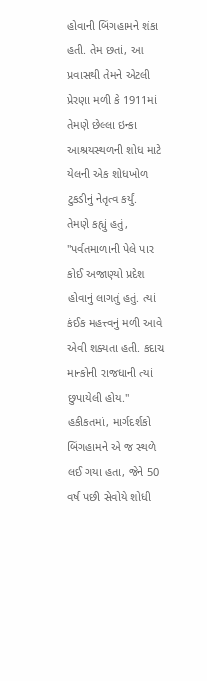હોવાની બિંગહામને શંકા હતી. તેમ છતાં, આ પ્રવાસથી તેમને એટલી પ્રેરણા મળી કે 1911માં તેમણે છેલ્લા ઇન્કા આશ્રયસ્થળની શોધ માટે યેલની એક શોધખોળ ટુકડીનું નેતૃત્વ કર્યું.
તેમણે કહ્યું હતું, "પર્વતમાળાની પેલે પાર કોઈ અજાણ્યો પ્રદેશ હોવાનું લાગતું હતું. ત્યાં કંઈક મહત્ત્વનું મળી આવે એવી શક્યતા હતી. કદાચ માન્કોની રાજધાની ત્યાં છુપાયેલી હોય."
હકીકતમાં, માર્ગદર્શકો બિંગહામને એ જ સ્થળે લઈ ગયા હતા, જેને 50 વર્ષ પછી સેવોયે શોધી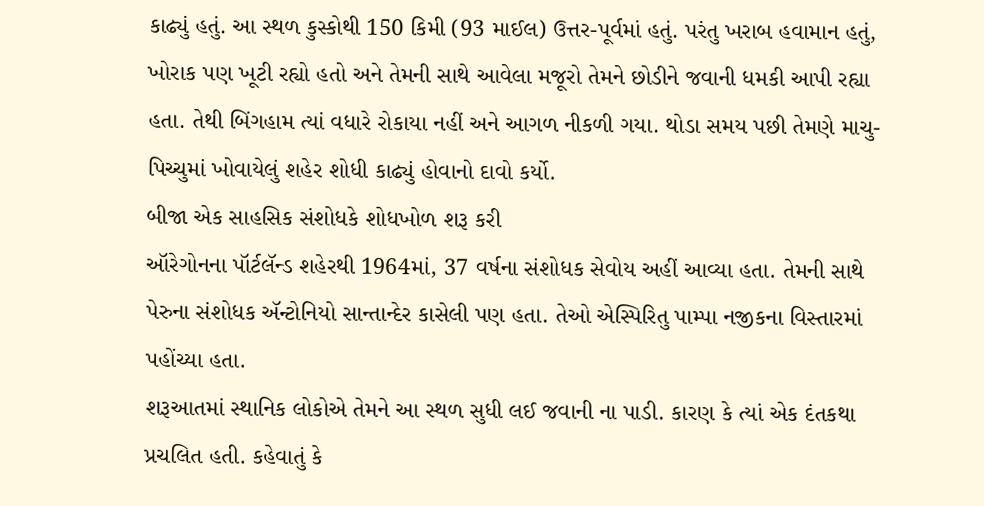કાઢ્યું હતું. આ સ્થળ કુસ્કોથી 150 કિમી (93 માઈલ) ઉત્તર-પૂર્વમાં હતું. પરંતુ ખરાબ હવામાન હતું, ખોરાક પણ ખૂટી રહ્યો હતો અને તેમની સાથે આવેલા મજૂરો તેમને છોડીને જવાની ધમકી આપી રહ્યા હતા. તેથી બિંગહામ ત્યાં વધારે રોકાયા નહીં અને આગળ નીકળી ગયા. થોડા સમય પછી તેમણે માચુ-પિચ્ચુમાં ખોવાયેલું શહેર શોધી કાઢ્યું હોવાનો દાવો કર્યો.
બીજા એક સાહસિક સંશોધકે શોધખોળ શરૂ કરી
ઑરેગોનના પૉર્ટલૅન્ડ શહેરથી 1964માં, 37 વર્ષના સંશોધક સેવોય અહીં આવ્યા હતા. તેમની સાથે પેરુના સંશોધક ઍન્ટોનિયો સાન્તાન્દેર કાસેલી પણ હતા. તેઓ એસ્પિરિતુ પામ્પા નજીકના વિસ્તારમાં પહોંચ્યા હતા.
શરૂઆતમાં સ્થાનિક લોકોએ તેમને આ સ્થળ સુધી લઈ જવાની ના પાડી. કારણ કે ત્યાં એક દંતકથા પ્રચલિત હતી. કહેવાતું કે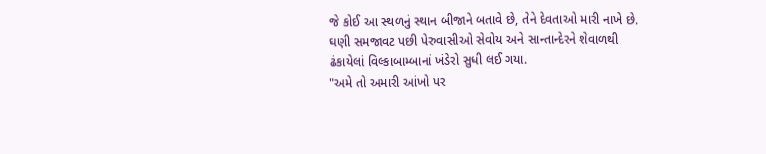જે કોઈ આ સ્થળનું સ્થાન બીજાને બતાવે છે, તેને દેવતાઓ મારી નાખે છે. ઘણી સમજાવટ પછી પેરુવાસીઓ સેવોય અને સાન્તાન્દેરને શેવાળથી ઢંકાયેલાં વિલ્કાબામ્બાનાં ખંડેરો સુધી લઈ ગયા.
"અમે તો અમારી આંખો પર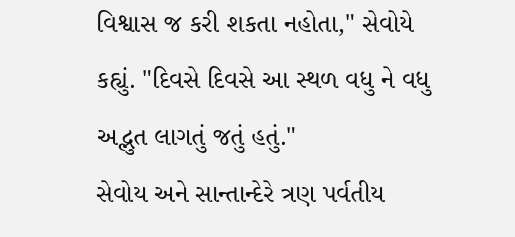વિશ્વાસ જ કરી શકતા નહોતા," સેવોયે કહ્યું. "દિવસે દિવસે આ સ્થળ વધુ ને વધુ અદ્ભુત લાગતું જતું હતું."
સેવોય અને સાન્તાન્દેરે ત્રણ પર્વતીય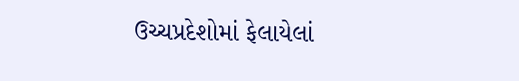ઉચ્ચપ્રદેશોમાં ફેલાયેલાં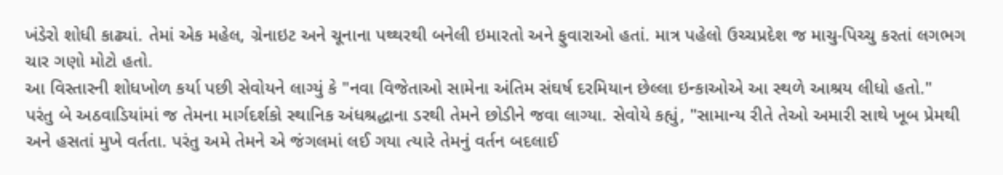ખંડેરો શોધી કાઢ્યાં. તેમાં એક મહેલ, ગ્રેનાઇટ અને ચૂનાના પથ્થરથી બનેલી ઇમારતો અને ફુવારાઓ હતાં. માત્ર પહેલો ઉચ્ચપ્રદેશ જ માચુ-પિચ્ચુ કરતાં લગભગ ચાર ગણો મોટો હતો.
આ વિસ્તારની શોધખોળ કર્યા પછી સેવોયને લાગ્યું કે "નવા વિજેતાઓ સામેના અંતિમ સંઘર્ષ દરમિયાન છેલ્લા ઇન્કાઓએ આ સ્થળે આશ્રય લીધો હતો."
પરંતુ બે અઠવાડિયાંમાં જ તેમના માર્ગદર્શકો સ્થાનિક અંધશ્રદ્ધાના ડરથી તેમને છોડીને જવા લાગ્યા. સેવોયે કહ્યું, "સામાન્ય રીતે તેઓ અમારી સાથે ખૂબ પ્રેમથી અને હસતાં મુખે વર્તતા. પરંતુ અમે તેમને એ જંગલમાં લઈ ગયા ત્યારે તેમનું વર્તન બદલાઈ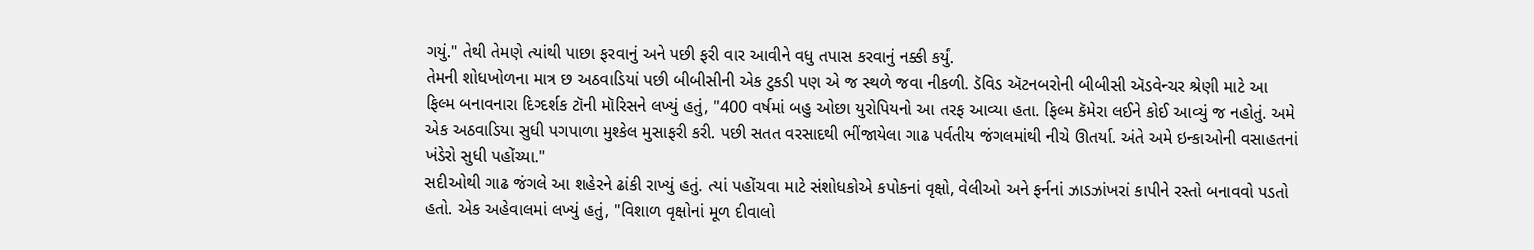ગયું." તેથી તેમણે ત્યાંથી પાછા ફરવાનું અને પછી ફરી વાર આવીને વધુ તપાસ કરવાનું નક્કી કર્યું.
તેમની શોધખોળના માત્ર છ અઠવાડિયાં પછી બીબીસીની એક ટુકડી પણ એ જ સ્થળે જવા નીકળી. ડૅવિડ ઍટનબરોની બીબીસી ઍડવેન્ચર શ્રેણી માટે આ ફિલ્મ બનાવનારા દિગ્દર્શક ટૉની મૉરિસને લખ્યું હતું, "400 વર્ષમાં બહુ ઓછા યુરોપિયનો આ તરફ આવ્યા હતા. ફિલ્મ કૅમેરા લઈને કોઈ આવ્યું જ નહોતું. અમે એક અઠવાડિયા સુધી પગપાળા મુશ્કેલ મુસાફરી કરી. પછી સતત વરસાદથી ભીંજાયેલા ગાઢ પર્વતીય જંગલમાંથી નીચે ઊતર્યા. અંતે અમે ઇન્કાઓની વસાહતનાં ખંડેરો સુધી પહોંચ્યા."
સદીઓથી ગાઢ જંગલે આ શહેરને ઢાંકી રાખ્યું હતું. ત્યાં પહોંચવા માટે સંશોધકોએ કપોકનાં વૃક્ષો, વેલીઓ અને ફર્નનાં ઝાડઝાંખરાં કાપીને રસ્તો બનાવવો પડતો હતો. એક અહેવાલમાં લખ્યું હતું, "વિશાળ વૃક્ષોનાં મૂળ દીવાલો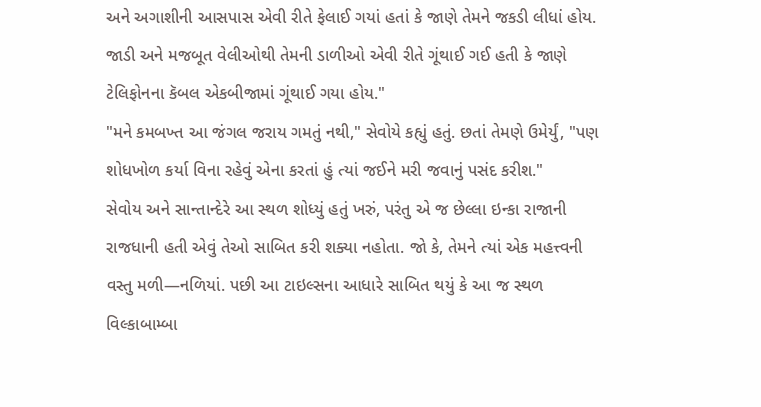અને અગાશીની આસપાસ એવી રીતે ફેલાઈ ગયાં હતાં કે જાણે તેમને જકડી લીધાં હોય. જાડી અને મજબૂત વેલીઓથી તેમની ડાળીઓ એવી રીતે ગૂંથાઈ ગઈ હતી કે જાણે ટેલિફોનના કૅબલ એકબીજામાં ગૂંથાઈ ગયા હોય."
"મને કમબખ્ત આ જંગલ જરાય ગમતું નથી," સેવોયે કહ્યું હતું. છતાં તેમણે ઉમેર્યું, "પણ શોધખોળ કર્યા વિના રહેવું એના કરતાં હું ત્યાં જઈને મરી જવાનું પસંદ કરીશ."
સેવોય અને સાન્તાન્દેરે આ સ્થળ શોધ્યું હતું ખરું, પરંતુ એ જ છેલ્લા ઇન્કા રાજાની રાજધાની હતી એવું તેઓ સાબિત કરી શક્યા નહોતા. જો કે, તેમને ત્યાં એક મહત્ત્વની વસ્તુ મળી—નળિયાં. પછી આ ટાઇલ્સના આધારે સાબિત થયું કે આ જ સ્થળ વિલ્કાબામ્બા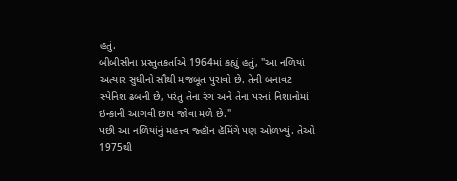હતું.
બીબીસીના પ્રસ્તુતકર્તાએ 1964માં કહ્યું હતું, "આ નળિયાં અત્યાર સુધીનો સૌથી મજબૂત પુરાવો છે. તેની બનાવટ સ્પેનિશ ઢબની છે, પરંતુ તેના રંગ અને તેના પરનાં નિશાનોમાં ઇન્કાની આગવી છાપ જોવા મળે છે."
પછી આ નળિયાંનું મહત્ત્વ જ્હૉન હૅમિંગે પણ ઓળખ્યું. તેઓ 1975થી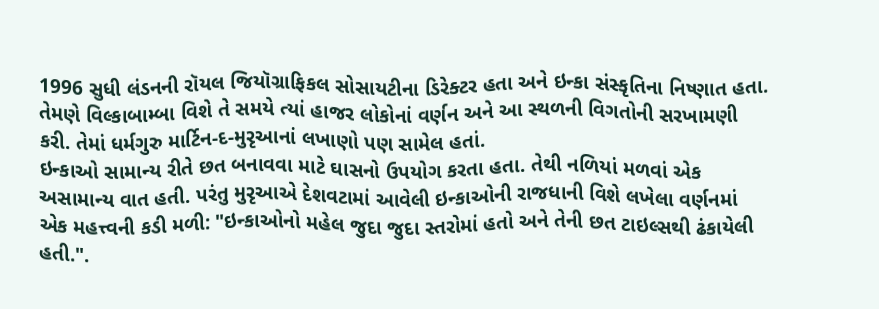1996 સુધી લંડનની રૉયલ જિયૉગ્રાફિકલ સોસાયટીના ડિરેક્ટર હતા અને ઇન્કા સંસ્કૃતિના નિષ્ણાત હતા. તેમણે વિલ્કાબામ્બા વિશે તે સમયે ત્યાં હાજર લોકોનાં વર્ણન અને આ સ્થળની વિગતોની સરખામણી કરી. તેમાં ધર્મગુરુ માર્ટિન-દ-મુરૃઆનાં લખાણો પણ સામેલ હતાં.
ઇન્કાઓ સામાન્ય રીતે છત બનાવવા માટે ઘાસનો ઉપયોગ કરતા હતા. તેથી નળિયાં મળવાં એક અસામાન્ય વાત હતી. પરંતુ મુરૃઆએ દેશવટામાં આવેલી ઇન્કાઓની રાજધાની વિશે લખેલા વર્ણનમાં એક મહત્ત્વની કડી મળી: "ઇન્કાઓનો મહેલ જુદા જુદા સ્તરોમાં હતો અને તેની છત ટાઇલ્સથી ઢંકાયેલી હતી.".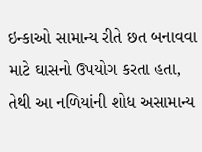ઇન્કાઓ સામાન્ય રીતે છત બનાવવા માટે ઘાસનો ઉપયોગ કરતા હતા, તેથી આ નળિયાંની શોધ અસામાન્ય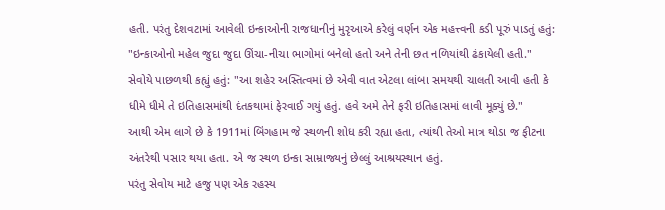હતી. પરંતુ દેશવટામાં આવેલી ઇન્કાઓની રાજધાનીનું મુરૃઆએ કરેલું વર્ણન એક મહત્ત્વની કડી પૂરું પાડતું હતું: "ઇન્કાઓનો મહેલ જુદા જુદા ઊંચા-નીચા ભાગોમાં બનેલો હતો અને તેની છત નળિયાંથી ઢંકાયેલી હતી."
સેવોયે પાછળથી કહ્યું હતું: "આ શહેર અસ્તિત્વમાં છે એવી વાત એટલા લાંબા સમયથી ચાલતી આવી હતી કે ધીમે ધીમે તે ઇતિહાસમાંથી દંતકથામાં ફેરવાઈ ગયું હતું. હવે અમે તેને ફરી ઇતિહાસમાં લાવી મૂક્યું છે."
આથી એમ લાગે છે કે 1911માં બિંગહામ જે સ્થળની શોધ કરી રહ્યા હતા, ત્યાંથી તેઓ માત્ર થોડા જ ફીટના અંતરેથી પસાર થયા હતા. એ જ સ્થળ ઇન્કા સામ્રાજ્યનું છેલ્લું આશ્રયસ્થાન હતું.
પરંતુ સેવોય માટે હજુ પણ એક રહસ્ય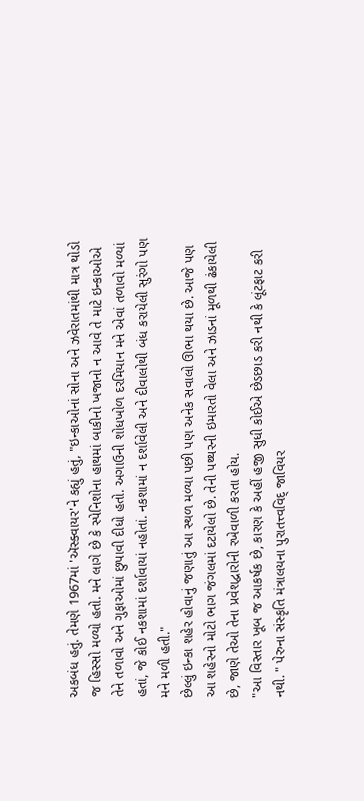અકબંધ હતું. તેમણે 1967માં 'ઍસ્ક્વાયર'ને કહ્યું હતું, "ઇન્કાઓનાં સોના અને ઝવેરાતમાંથી માત્ર થોડો જ હિસ્સો મળ્યો હતો. મને લાગે છે કે સ્પેનિશોના હાથમાં બાકીનો ખજાનો ન આવે તે માટે ઇન્કાઓએ તેને તળાવો અને ગુફાઓમાં છુપાવી દીધો હતો. અગાઉની શોધખોળ દરમિયાન મને એવાં તળાવો મળ્યાં હતાં, જે કોઈ નકશામાં દર્શાવાયાં નહોતાં. નકશામાં ન દર્શાવેલી અને દીવાલોથી બંધ કરાયેલી સુરંગો પણ મને મળી હતી."
છેલ્લું ઇન્કા શહેર હોવાનું જણાતું આ સ્થળ મળ્યા પછી પણ અનેક સવાલો ઊભા થયા છે. આજે પણ આ શહેરનો મોટો ભાગ જંગલમાં દટાયેલો છે. તેની પથ્થરની ઇમારતો વેલા અને ઝાડનાં મૂળથી ઢંકાયેલી છે, જાણે તેઓ તેના પ્રવેશદ્વારોની રખેવાળી કરતા હોય.
"આ વિસ્તાર ખૂબ જ આકર્ષક છે, કારણ કે અહીં હજી સુધી કોઈએ છેડછાડ કરી નથી કે લૂંટફાટ કરી નથી. " પેરુના સંસ્કૃતિ મંત્રાલયના પુરાતત્ત્વવિદ્ જાવિયર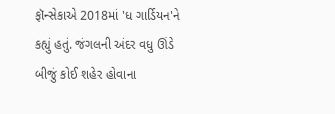ફૉન્સેકાએ 2018માં 'ધ ગાર્ડિયન'ને કહ્યું હતું. જંગલની અંદર વધુ ઊંડે બીજું કોઈ શહેર હોવાના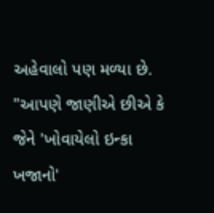અહેવાલો પણ મળ્યા છે.
"આપણે જાણીએ છીએ કે જેને 'ખોવાયેલો ઇન્કા ખજાનો'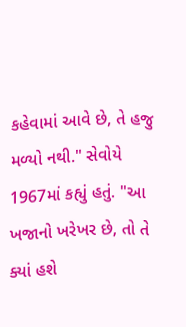કહેવામાં આવે છે, તે હજુ મળ્યો નથી." સેવોયે 1967માં કહ્યું હતું. "આ ખજાનો ખરેખર છે, તો તે ક્યાં હશે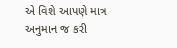એ વિશે આપણે માત્ર અનુમાન જ કરી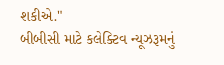શકીએ."
બીબીસી માટે કલેક્ટિવ ન્યૂઝરૂમનું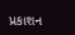પ્રકાશન